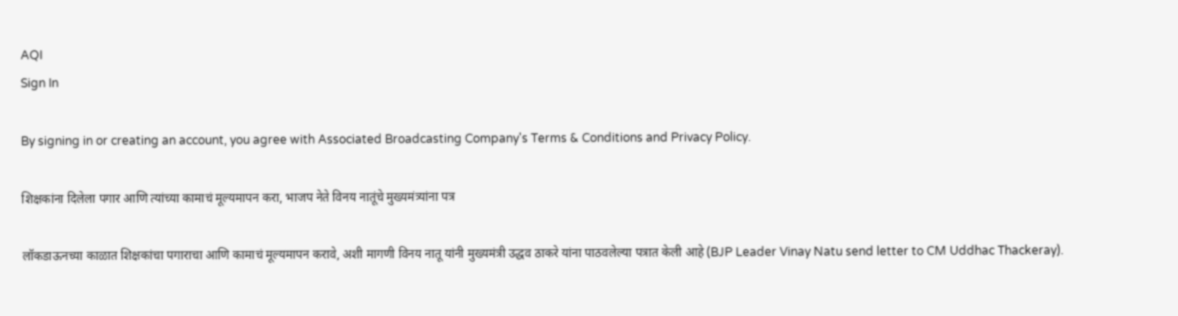AQI
Sign In

By signing in or creating an account, you agree with Associated Broadcasting Company's Terms & Conditions and Privacy Policy.

शिक्षकांना दिलेला पगार आणि त्यांच्या कामाचं मूल्यमापन करा, भाजप नेते विनय नातूंचे मुख्यमंत्र्यांना पत्र

लॉकडाऊनच्या काळात शिक्षकांचा पगाराचा आणि कामाचं मूल्यमापन करावे, अशी मागणी विनय नातू यांनी मुख्यमंत्री उद्धव ठाकरे यांना पाठवलेल्या पत्रात केली आहे (BJP Leader Vinay Natu send letter to CM Uddhac Thackeray).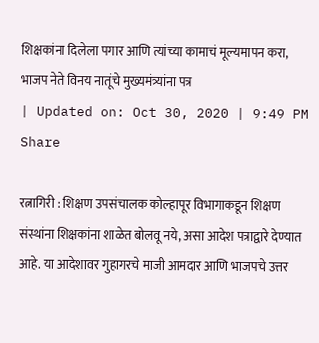शिक्षकांना दिलेला पगार आणि त्यांच्या कामाचं मूल्यमापन करा, भाजप नेते विनय नातूंचे मुख्यमंत्र्यांना पत्र
| Updated on: Oct 30, 2020 | 9:49 PM
Share

रत्नागिरी : शिक्षण उपसंचालक कोल्हापूर विभागाकडून शिक्षण संस्थांना शिक्षकांना शाळेत बोलवू नये, असा आदेश पत्राद्वारे देण्यात आहे. या आदेशावर गुहागरचे माजी आमदार आणि भाजपचे उत्तर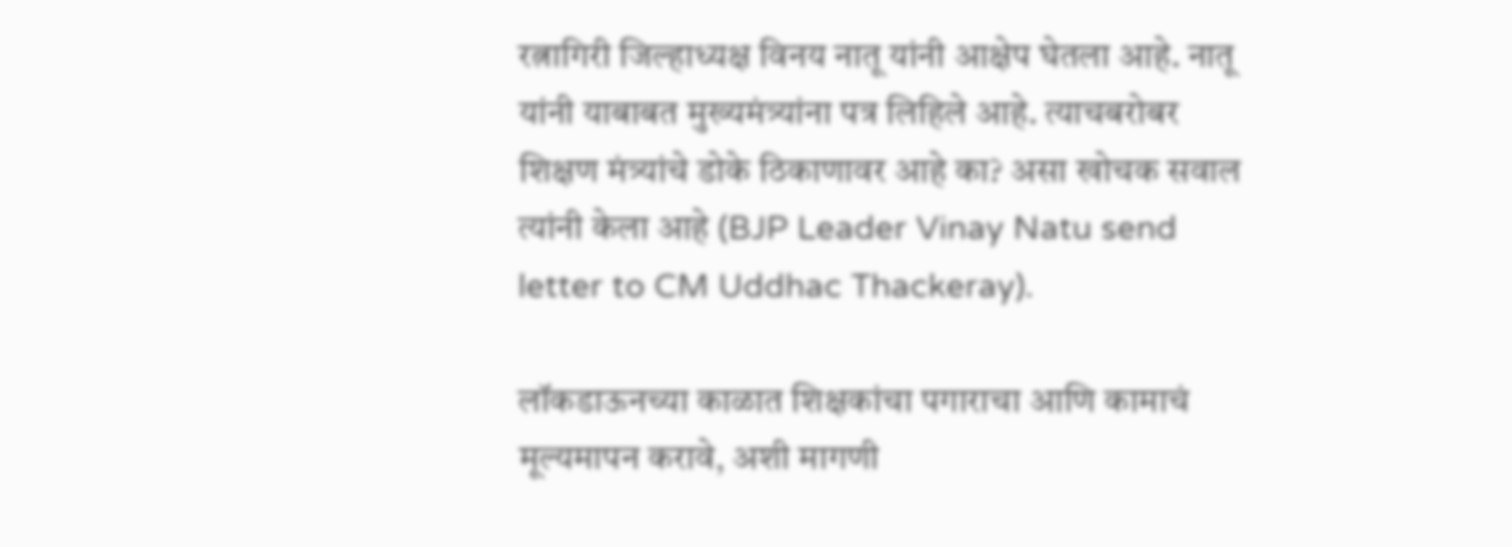रत्नागिरी जिल्हाध्यक्ष विनय नातू यांनी आक्षेप घेतला आहे. नातू यांनी याबाबत मुख्यमंत्र्यांना पत्र लिहिले आहे. त्याचबरोबर शिक्षण मंत्र्यांचे डोके ठिकाणावर आहे का? असा खोचक सवाल त्यांनी केला आहे (BJP Leader Vinay Natu send letter to CM Uddhac Thackeray).

लॉकडाऊनच्या काळात शिक्षकांचा पगाराचा आणि कामाचं मूल्यमापन करावे, अशी मागणी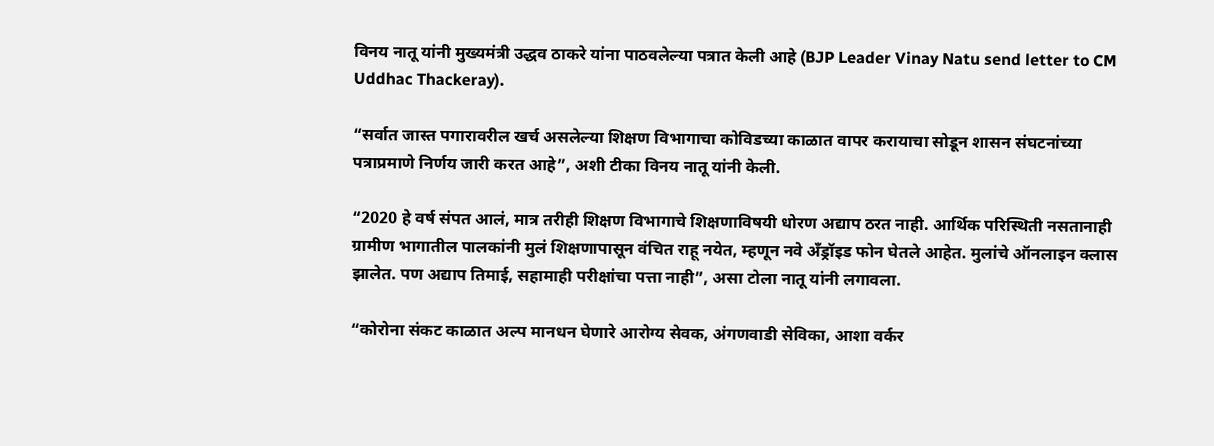विनय नातू यांनी मुख्यमंत्री उद्धव ठाकरे यांना पाठवलेल्या पत्रात केली आहे (BJP Leader Vinay Natu send letter to CM Uddhac Thackeray).

“सर्वात जास्त पगारावरील खर्च असलेल्या शिक्षण विभागाचा कोविडच्या काळात वापर करायाचा सोडून शासन संघटनांच्या पत्राप्रमाणे निर्णय जारी करत आहे”, अशी टीका विनय नातू यांनी केली.

“2020 हे वर्ष संपत आलं, मात्र तरीही शिक्षण विभागाचे शिक्षणाविषयी धोरण अद्याप ठरत नाही. आर्थिक परिस्थिती नसतानाही ग्रामीण भागातील पालकांनी मुलं शिक्षणापासून वंचित राहू नयेत, म्हणून नवे अँड्रॉइड फोन घेतले आहेत. मुलांचे ऑनलाइन क्लास झालेत. पण अद्याप तिमाई, सहामाही परीक्षांचा पत्ता नाही”, असा टोला नातू यांनी लगावला.

“कोरोना संकट काळात अल्प मानधन घेणारे आरोग्य सेवक, अंगणवाडी सेविका, आशा वर्कर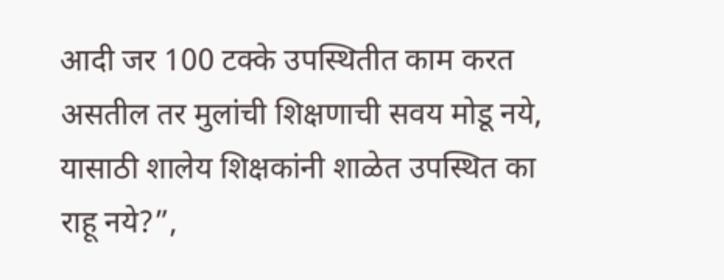आदी जर 100 टक्के उपस्थितीत काम करत असतील तर मुलांची शिक्षणाची सवय मोडू नये, यासाठी शालेय शिक्षकांनी शाळेत उपस्थित का राहू नये?”,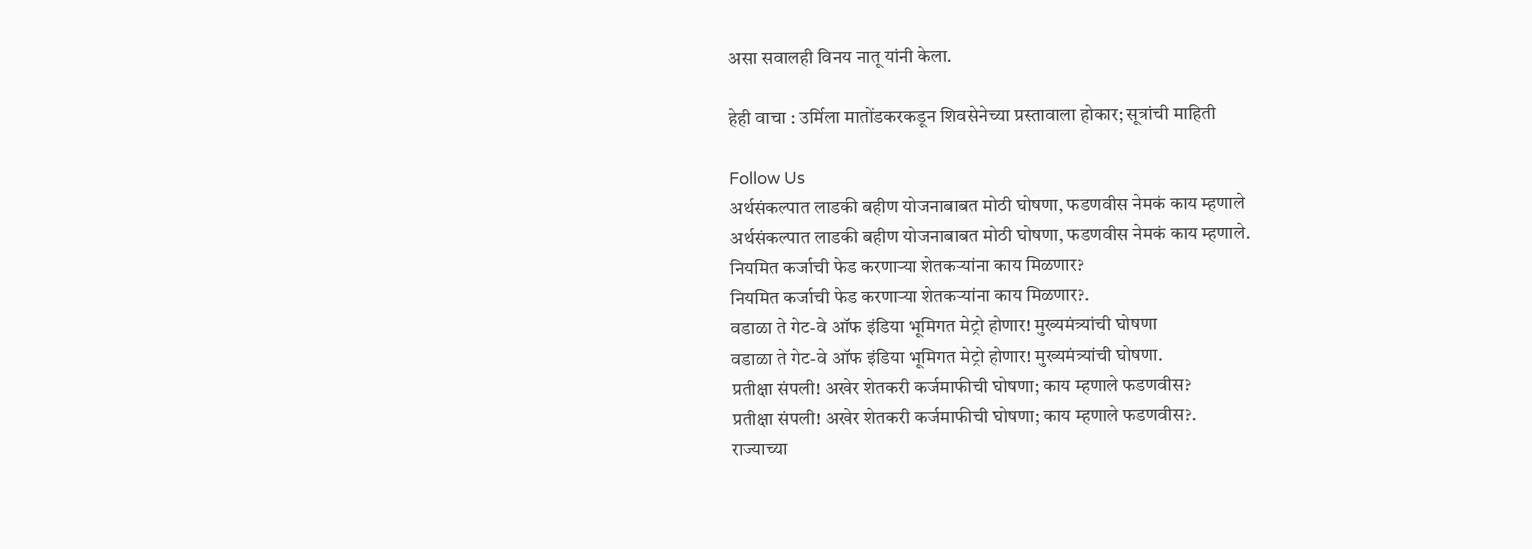असा सवालही विनय नातू यांनी केला.

हेही वाचा : उर्मिला मातोंडकरकडून शिवसेनेच्या प्रस्तावाला होकार; सूत्रांची माहिती

Follow Us
अर्थसंकल्पात लाडकी बहीण योजनाबाबत मोठी घोषणा, फडणवीस नेमकं काय म्हणाले
अर्थसंकल्पात लाडकी बहीण योजनाबाबत मोठी घोषणा, फडणवीस नेमकं काय म्हणाले.
नियमित कर्जाची फेड करणाऱ्या शेतकऱ्यांना काय मिळणार?
नियमित कर्जाची फेड करणाऱ्या शेतकऱ्यांना काय मिळणार?.
वडाळा ते गेट-वे ऑफ इंडिया भूमिगत मेट्रो होणार! मुख्यमंत्र्यांची घोषणा
वडाळा ते गेट-वे ऑफ इंडिया भूमिगत मेट्रो होणार! मुख्यमंत्र्यांची घोषणा.
प्रतीक्षा संपली! अखेर शेतकरी कर्जमाफीची घोषणा; काय म्हणाले फडणवीस?
प्रतीक्षा संपली! अखेर शेतकरी कर्जमाफीची घोषणा; काय म्हणाले फडणवीस?.
राज्याच्या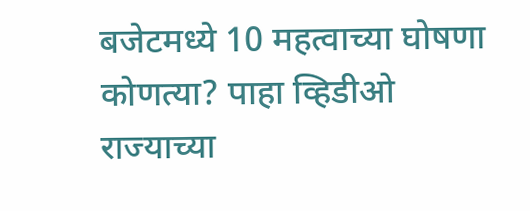बजेटमध्ये 10 महत्वाच्या घोषणा कोणत्या? पाहा व्हिडीओ
राज्याच्या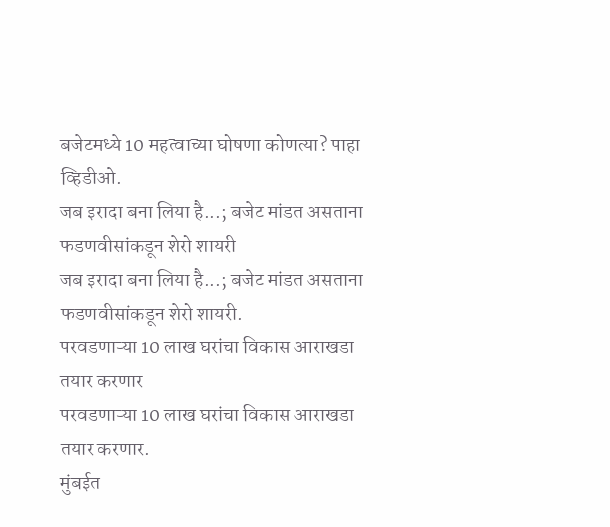बजेटमध्ये 10 महत्वाच्या घोषणा कोणत्या? पाहा व्हिडीओ.
जब इरादा बना लिया है...; बजेट मांडत असताना फडणवीसांकडून शेरो शायरी
जब इरादा बना लिया है...; बजेट मांडत असताना फडणवीसांकडून शेरो शायरी.
परवडणाऱ्या 10 लाख घरांचा विकास आराखडा तयार करणार
परवडणाऱ्या 10 लाख घरांचा विकास आराखडा तयार करणार.
मुंबईत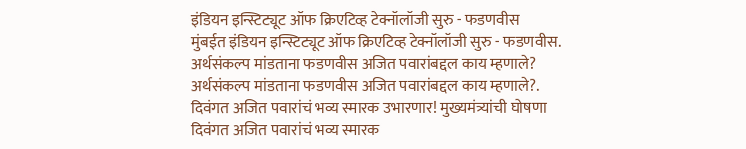इंडियन इन्स्टिट्यूट ऑफ क्रिएटिव्ह टेक्नॉलॉजी सुरु - फडणवीस
मुंबईत इंडियन इन्स्टिट्यूट ऑफ क्रिएटिव्ह टेक्नॉलॉजी सुरु - फडणवीस.
अर्थसंकल्प मांडताना फडणवीस अजित पवारांबद्दल काय म्हणाले?
अर्थसंकल्प मांडताना फडणवीस अजित पवारांबद्दल काय म्हणाले?.
दिवंगत अजित पवारांचं भव्य स्मारक उभारणार! मुख्यमंत्र्यांची घोषणा
दिवंगत अजित पवारांचं भव्य स्मारक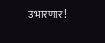उभारणार!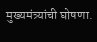मुख्यमंत्र्यांची घोषणा.